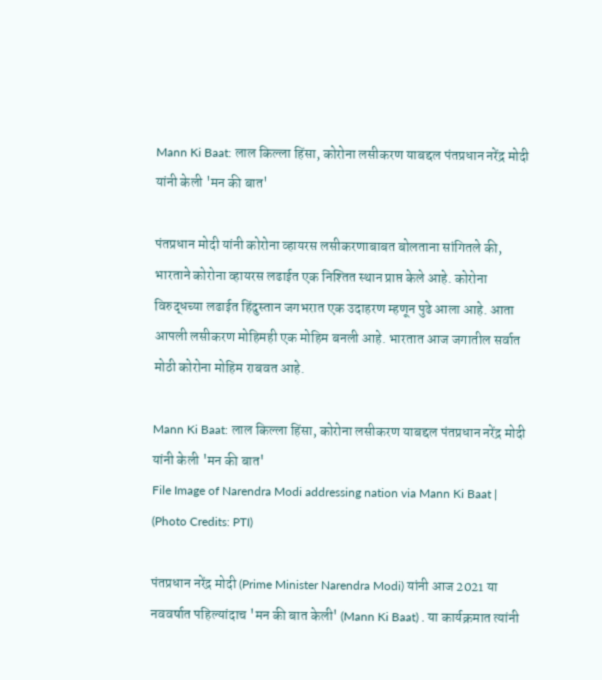Mann Ki Baat: लाल किल्ला हिंसा, कोरोना लसीकरण याबद्दल पंतप्रधान नरेंद्र मोदी यांनी केली 'मन की बात'

पंतप्रधान मोदी यांनी कोरोना व्हायरस लसीकरणाबाबत बोलताना सांगितले की, भारताने कोरोना व्हायरस लढाईत एक निश्तित स्थान प्राप्त केले आहे. कोरोना विरुद्धच्या लढाईत हिंदुस्तान जगभरात एक उदाहरण म्हणून पुढे आला आहे. आता आपली लसीकरण मोहिमही एक मोहिम बनली आहे. भारतात आज जगातील सर्वात मोठी कोरोना मोहिम राबवत आहे.

Mann Ki Baat: लाल किल्ला हिंसा, कोरोना लसीकरण याबद्दल पंतप्रधान नरेंद्र मोदी यांनी केली 'मन की बात'
File Image of Narendra Modi addressing nation via Mann Ki Baat | (Photo Credits: PTI)

पंतप्रधान नरेंद्र मोदी (Prime Minister Narendra Modi) यांनी आज 2021 या नववर्षात पहिल्यांदाच 'मन की बात केली' (Mann Ki Baat) . या कार्यक्रमात त्यांनी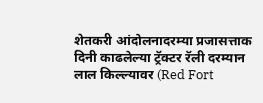शेतकरी आंदोलनादरम्या प्रजासत्ताक दिनी काढलेल्या ट्रॅक्टर रॅली दरम्यान लाल किल्ल्यावर (Red Fort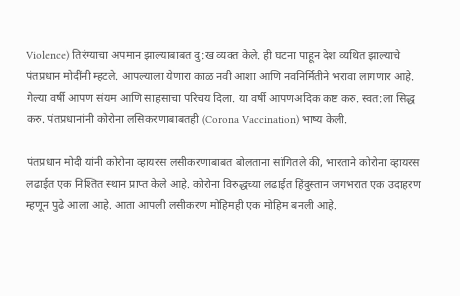Violence) तिरंग्याचा अपमान झाल्याबाबत दु:ख व्यक्त केले. ही घटना पाहून देश व्यथित झाल्याचे पंतप्रधान मोदींनी म्हटले. आपल्याला येणारा काळ नवी आशा आणि नवनिर्मितीने भरावा लागणार आहे. गेल्या वर्षी आपण संयम आणि साहसाचा परिचय दिला. या वर्षी आपणअदिक कष्ट करु. स्वत:ला सिद्ध करु. पंतप्रधानांनी कोरोना लसिकरणाबाबतही (Corona Vaccination) भाष्य केली.

पंतप्रधान मोदी यांनी कोरोना व्हायरस लसीकरणाबाबत बोलताना सांगितले की, भारताने कोरोना व्हायरस लढाईत एक निश्तित स्थान प्राप्त केले आहे. कोरोना विरुद्धच्या लढाईत हिंदुस्तान जगभरात एक उदाहरण म्हणून पुढे आला आहे. आता आपली लसीकरण मोहिमही एक मोहिम बनली आहे.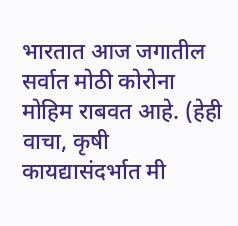भारतात आज जगातील सर्वात मोठी कोरोना मोहिम राबवत आहे. (हेही वाचा, कृषी कायद्यासंदर्भात मी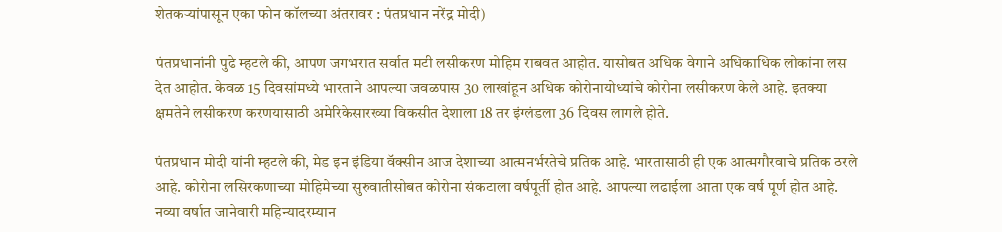शेतकऱ्यांपासून एका फोन कॉलच्या अंतरावर : पंतप्रधान नरेंद्र मोदी)

पंतप्रधानांनी पुढे म्हटले की, आपण जगभरात सर्वात मटी लसीकरण मोहिम राबवत आहोत. यासोबत अधिक वेगाने अधिकाधिक लोकांना लस देत आहोत. केवळ 15 दिवसांमध्ये भारताने आपल्या जवळपास 30 लाखांहून अधिक कोरोनायोध्यांचे कोरोना लसीकरण केले आहे. इतक्या क्षमतेने लसीकरण करणयासाठी अमेरिकेसारख्या विकसीत देशाला 18 तर इंग्लंडला 36 दिवस लागले होते.

पंतप्रधान मोदी यांनी म्हटले की, मेड इन इंडिया वॅक्सीन आज देशाच्या आत्मनर्भरतेचे प्रतिक आहे. भारतासाठी ही एक आत्मगौरवाचे प्रतिक ठरले आहे. कोरोना लसिरकणाच्या मोहिमेच्या सुरुवातीसोबत कोरोना संकटाला वर्षपूर्ती होत आहे. आपल्या लढाईला आता एक वर्ष पूर्ण होत आहे. नव्या वर्षात जानेवारी महिन्यादरम्यान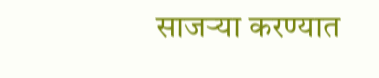साजऱ्या करण्यात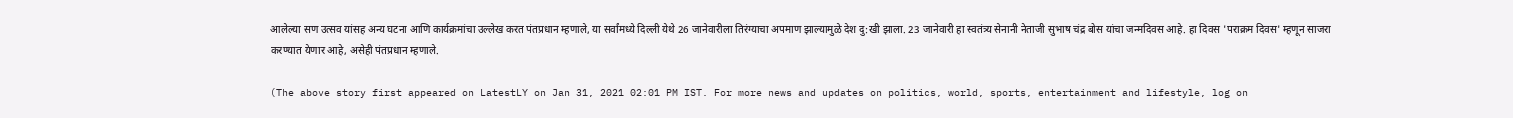आलेल्या सण उत्सव यांसह अन्य घटना आणि कार्यक्रमांचा उल्लेख करत पंतप्रधान म्हणाले, या सर्वांमध्ये दिल्ली येथे 26 जानेवारीला तिरंग्याचा अपमाण झाल्यामुळे देश दु:खी झाला. 23 जानेवारी हा स्वतंत्र्य सेनानी नेताजी सुभाष चंद्र बोस यांचा जन्मदिवस आहे. हा दिवस 'पराक्रम दिवस' म्हणून साजरा करण्यात येणार आहे, असेही पंतप्रधान म्हणाले.

(The above story first appeared on LatestLY on Jan 31, 2021 02:01 PM IST. For more news and updates on politics, world, sports, entertainment and lifestyle, log on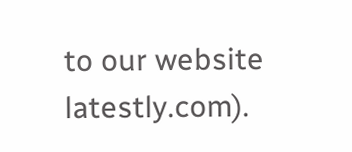to our website latestly.com).